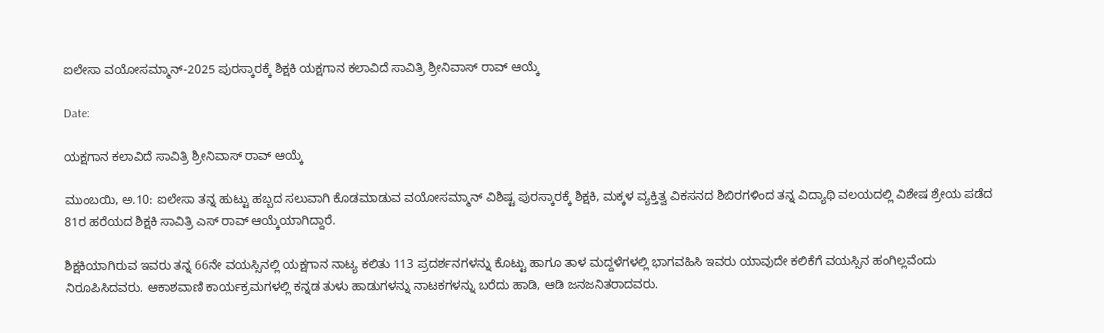ಐಲೇಸಾ ವಯೋಸಮ್ಮಾನ್-2025 ಪುರಸ್ಕಾರಕ್ಕೆ ಶಿಕ್ಷಕಿ ಯಕ್ಷಗಾನ ಕಲಾವಿದೆ ಸಾವಿತ್ರಿ ಶ್ರೀನಿವಾಸ್ ರಾವ್ ಆಯ್ಕೆ

Date:

ಯಕ್ಷಗಾನ ಕಲಾವಿದೆ ಸಾವಿತ್ರಿ ಶ್ರೀನಿವಾಸ್ ರಾವ್ ಆಯ್ಕೆ

ಮುಂಬಯಿ, ಅ.10: ಐಲೇಸಾ ತನ್ನ ಹುಟ್ಟು ಹಬ್ಬದ ಸಲುವಾಗಿ ಕೊಡಮಾಡುವ ವಯೋಸಮ್ಮಾನ್ ವಿಶಿಷ್ಟ ಪುರಸ್ಕಾರಕ್ಕೆ ಶಿಕ್ಷಕಿ, ಮಕ್ಕಳ ವ್ಯಕ್ತಿತ್ವ ವಿಕಸನದ ಶಿಬಿರಗಳಿಂದ ತನ್ನ ವಿದ್ಯಾಥಿ ವಲಯದಲ್ಲಿ ವಿಶೇಷ ಶ್ರೇಯ ಪಡೆದ 81ರ ಹರೆಯದ ಶಿಕ್ಷಕಿ ಸಾವಿತ್ರಿ ಎಸ್ ರಾವ್ ಆಯ್ಕೆಯಾಗಿದ್ದಾರೆ.

ಶಿಕ್ಷಕಿಯಾಗಿರುವ ಇವರು ತನ್ನ 66ನೇ ವಯಸ್ಸಿನಲ್ಲಿ ಯಕ್ಷಗಾನ ನಾಟ್ಯ ಕಲಿತು 113 ಪ್ರದರ್ಶನಗಳನ್ನು ಕೊಟ್ಟು ಹಾಗೂ ತಾಳ ಮದ್ದಳೆಗಳಲ್ಲಿ ಭಾಗವಹಿಸಿ ಇವರು ಯಾವುದೇ ಕಲಿಕೆಗೆ ವಯಸ್ಸಿನ ಹಂಗಿಲ್ಲವೆಂದು ನಿರೂಪಿಸಿದವರು. ಆಕಾಶವಾಣಿ ಕಾರ್ಯಕ್ರಮಗಳಲ್ಲಿ ಕನ್ನಡ ತುಳು ಹಾಡುಗಳನ್ನು ನಾಟಕಗಳನ್ನು ಬರೆದು ಹಾಡಿ, ಆಡಿ ಜನಜನಿತರಾದವರು.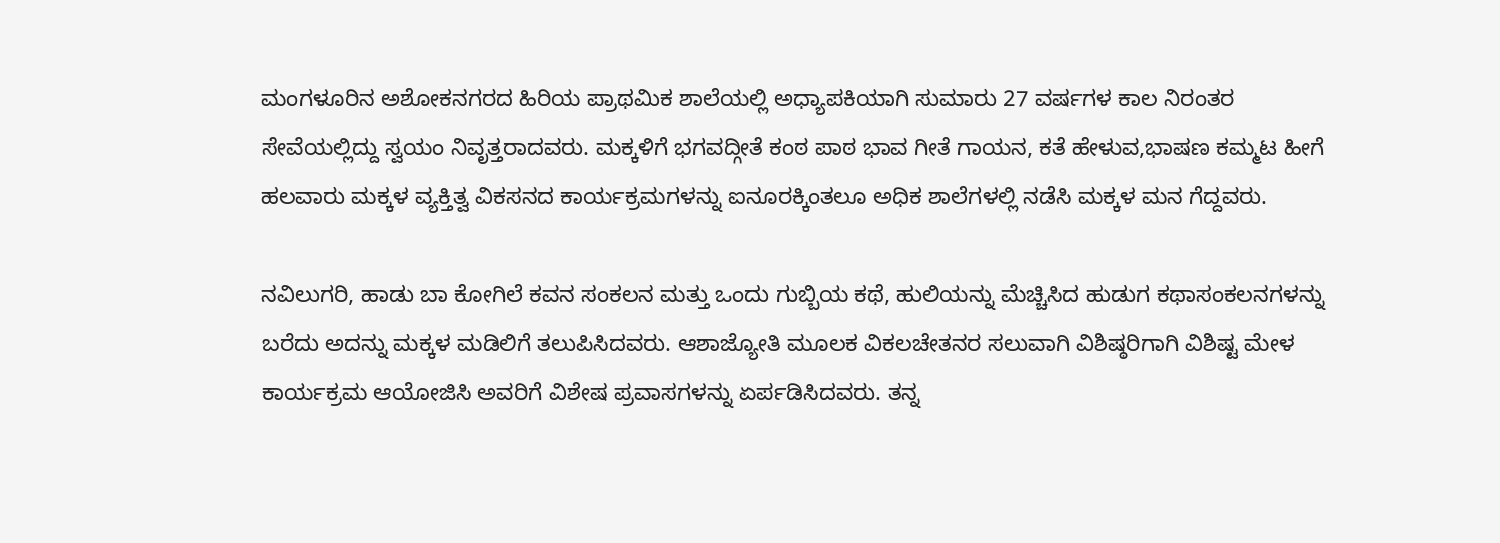ಮಂಗಳೂರಿನ ಅಶೋಕನಗರದ ಹಿರಿಯ ಪ್ರಾಥಮಿಕ ಶಾಲೆಯಲ್ಲಿ ಅಧ್ಯಾಪಕಿಯಾಗಿ ಸುಮಾರು 27 ವರ್ಷಗಳ ಕಾಲ ನಿರಂತರ ಸೇವೆಯಲ್ಲಿದ್ದು ಸ್ವಯಂ ನಿವೃತ್ತರಾದವರು. ಮಕ್ಕಳಿಗೆ ಭಗವದ್ಗೀತೆ ಕಂಠ ಪಾಠ ಭಾವ ಗೀತೆ ಗಾಯನ, ಕತೆ ಹೇಳುವ,ಭಾಷಣ ಕಮ್ಮಟ ಹೀಗೆ ಹಲವಾರು ಮಕ್ಕಳ ವ್ಯಕ್ತಿತ್ವ ವಿಕಸನದ ಕಾರ್ಯಕ್ರಮಗಳನ್ನು ಐನೂರಕ್ಕಿಂತಲೂ ಅಧಿಕ ಶಾಲೆಗಳಲ್ಲಿ ನಡೆಸಿ ಮಕ್ಕಳ ಮನ ಗೆದ್ದವರು.

ನವಿಲುಗರಿ, ಹಾಡು ಬಾ ಕೋಗಿಲೆ ಕವನ ಸಂಕಲನ ಮತ್ತು ಒಂದು ಗುಬ್ಬಿಯ ಕಥೆ, ಹುಲಿಯನ್ನು ಮೆಚ್ಚಿಸಿದ ಹುಡುಗ ಕಥಾಸಂಕಲನಗಳನ್ನು ಬರೆದು ಅದನ್ನು ಮಕ್ಕಳ ಮಡಿಲಿಗೆ ತಲುಪಿಸಿದವರು. ಆಶಾಜ್ಯೋತಿ ಮೂಲಕ ವಿಕಲಚೇತನರ ಸಲುವಾಗಿ ವಿಶಿಷ್ಠರಿಗಾಗಿ ವಿಶಿಷ್ಟ ಮೇಳ ಕಾರ್ಯಕ್ರಮ ಆಯೋಜಿಸಿ ಅವರಿಗೆ ವಿಶೇಷ ಪ್ರವಾಸಗಳನ್ನು ಏರ್ಪಡಿಸಿದವರು. ತನ್ನ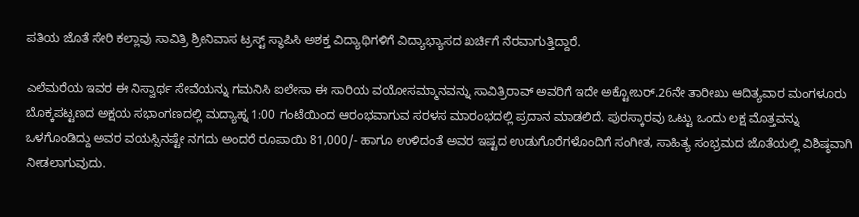ಪತಿಯ ಜೊತೆ ಸೇರಿ ಕಲ್ಲಾವು ಸಾವಿತ್ರಿ ಶ್ರೀನಿವಾಸ ಟ್ರಸ್ಟ್ ಸ್ಥಾಪಿಸಿ ಅಶಕ್ತ ವಿದ್ಯಾಥಿಗಳಿಗೆ ವಿದ್ಯಾಭ್ಯಾಸದ ಖರ್ಚಿಗೆ ನೆರವಾಗುತ್ತಿದ್ದಾರೆ.

ಎಲೆಮರೆಯ ಇವರ ಈ ನಿಸ್ವಾರ್ಥ ಸೇವೆಯನ್ನು ಗಮನಿಸಿ ಐಲೇಸಾ ಈ ಸಾರಿಯ ವಯೋಸಮ್ಮಾನವನ್ನು ಸಾವಿತ್ರಿರಾವ್ ಅವರಿಗೆ ಇದೇ ಅಕ್ಟೋಬರ್.26ನೇ ತಾರೀಖು ಆದಿತ್ಯವಾರ ಮಂಗಳೂರು ಬೊಕ್ಕಪಟ್ಟಣದ ಅಕ್ಷಯ ಸಭಾಂಗಣದಲ್ಲಿ ಮದ್ಯಾಹ್ನ 1:00 ಗಂಟೆಯಿಂದ ಆರಂಭವಾಗುವ ಸರಳಸ ಮಾರಂಭದಲ್ಲಿ ಪ್ರದಾನ ಮಾಡಲಿದೆ. ಪುರಸ್ಕಾರವು ಒಟ್ಟು ಒಂದು ಲಕ್ಷ ಮೊತ್ತವನ್ನು ಒಳಗೊಂಡಿದ್ದು ಅವರ ವಯಸ್ಸಿನಷ್ಟೇ ನಗದು ಅಂದರೆ ರೂಪಾಯಿ 81,000/- ಹಾಗೂ ಉಳಿದಂತೆ ಅವರ ಇಷ್ಟದ ಉಡುಗೊರೆಗಳೊಂದಿಗೆ ಸಂಗೀತ, ಸಾಹಿತ್ಯ ಸಂಭ್ರಮದ ಜೊತೆಯಲ್ಲಿ ವಿಶಿಷ್ಠವಾಗಿ ನೀಡಲಾಗುವುದು.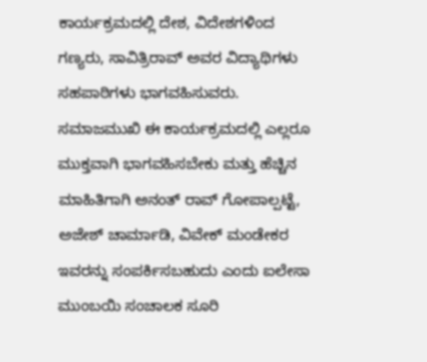ಕಾರ್ಯಕ್ರಮದಲ್ಲಿ ದೇಶ, ವಿದೇಶಗಳಿಂದ ಗಣ್ಯರು, ಸಾವಿತ್ರಿರಾವ್ ಅವರ ವಿದ್ಯಾಥಿಗಳು ಸಹಪಾಠಿಗಳು ಭಾಗವಹಿಸುವರು. ಸಮಾಜಮುಖಿ ಈ ಕಾರ್ಯಕ್ರಮದಲ್ಲಿ ಎಲ್ಲರೂ ಮುಕ್ತವಾಗಿ ಭಾಗವಹಿಸಬೇಕು ಮತ್ತು ಹೆಚ್ಚಿನ ಮಾಹಿತಿಗಾಗಿ ಅನಂತ್ ರಾವ್ ಗೋಪಾಲ್ಪಟ್ಟೆ, ಅಜೇಶ್ ಚಾರ್ಮಾಡಿ, ವಿವೇಕ್ ಮಂಡೇಕರ ಇವರನ್ನು ಸಂಪರ್ಕಿಸಬಹುದು ಎಂದು ಐಲೇಸಾ ಮುಂಬಯಿ ಸಂಚಾಲಕ ಸೂರಿ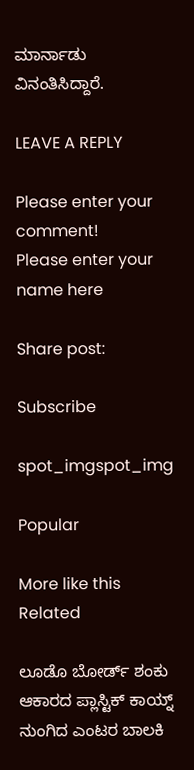ಮಾರ್ನಾಡು ವಿನಂತಿಸಿದ್ದಾರೆ.

LEAVE A REPLY

Please enter your comment!
Please enter your name here

Share post:

Subscribe

spot_imgspot_img

Popular

More like this
Related

ಲೂಡೊ ಬೋರ್ಡ್ ಶಂಕು ಆಕಾರದ ಪ್ಲಾಸ್ಟಿಕ್ ಕಾಯ್ನ್ ನುಂಗಿದ ಎಂಟರ ಬಾಲಕಿ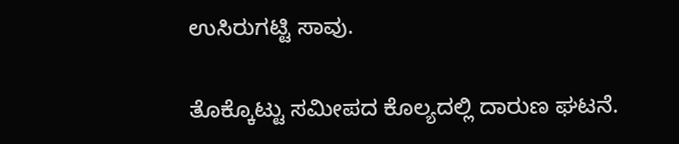ಉಸಿರುಗಟ್ಟಿ ಸಾವು.

ತೊಕ್ಕೊಟ್ಟು ಸಮೀಪದ ಕೊಲ್ಯದಲ್ಲಿ ದಾರುಣ ಘಟನೆ.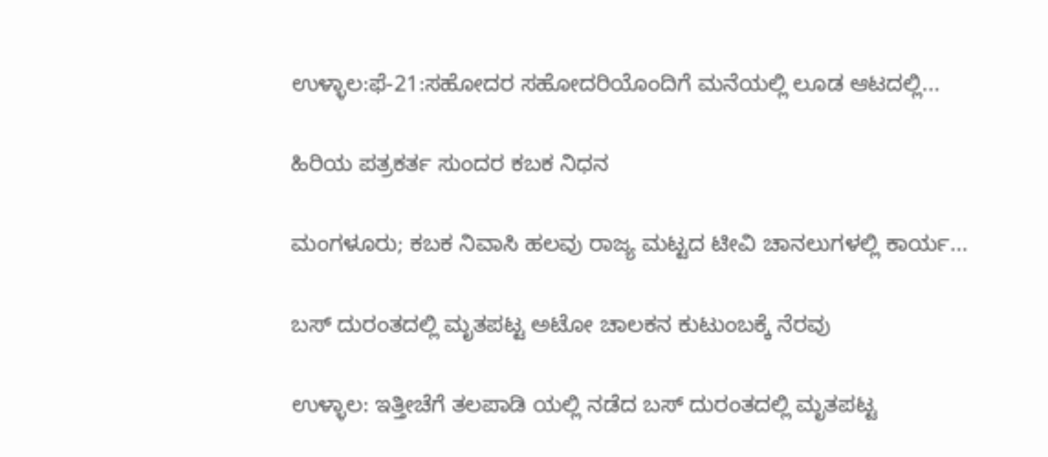ಉಳ್ಳಾಲ:ಫೆ-21:ಸಹೋದರ ಸಹೋದರಿಯೊಂದಿಗೆ ಮನೆಯಲ್ಲಿ ಲೂಡ ಆಟದಲ್ಲಿ...

ಹಿರಿಯ ಪತ್ರಕರ್ತ ಸುಂದರ ಕಬಕ ನಿಧನ

ಮಂಗಳೂರು; ಕಬಕ ನಿವಾಸಿ ಹಲವು ರಾಜ್ಯ ಮಟ್ಟದ ಟೀವಿ ಚಾನಲುಗಳಲ್ಲಿ ಕಾರ್ಯ...

ಬಸ್ ದುರಂತದಲ್ಲಿ ಮೃತಪಟ್ಟ ಅಟೋ ಚಾಲಕನ ಕುಟುಂಬಕ್ಕೆ ನೆರವು

ಉಳ್ಳಾಲ: ಇತ್ತೀಚೆಗೆ ತಲಪಾಡಿ ಯಲ್ಲಿ ನಡೆದ ಬಸ್ ದುರಂತದಲ್ಲಿ ಮೃತಪಟ್ಟ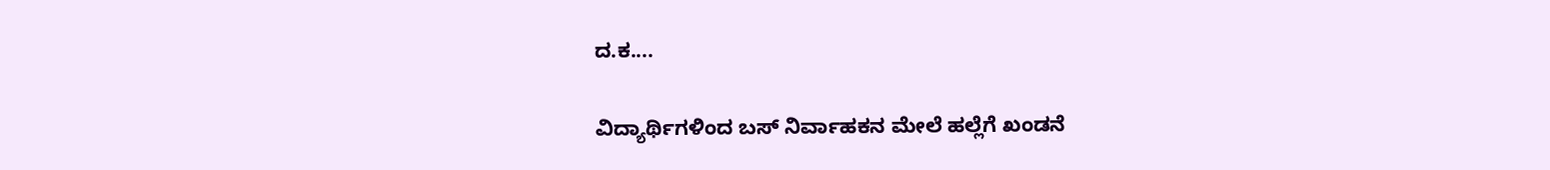ದ.ಕ....

ವಿದ್ಯಾರ್ಥಿಗಳಿಂದ ಬಸ್ ನಿರ್ವಾಹಕನ ಮೇಲೆ ಹಲ್ಲೆಗೆ ಖಂಡನೆ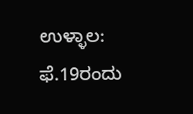ಉಳ್ಳಾಲ: ಫೆ.19ರಂದು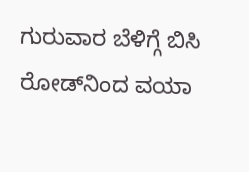ಗುರುವಾರ ಬೆಳಿಗ್ಗೆ ಬಿಸಿ ರೋಡ್‌ನಿಂದ ವಯಾ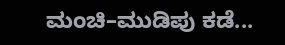ಮಂಚಿ–ಮುಡಿಪು ಕಡೆ...